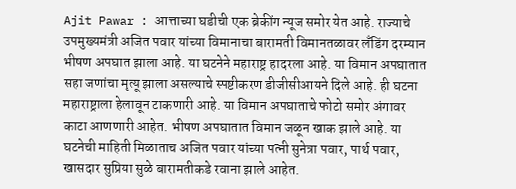Ajit Pawar : आत्ताच्या घडीची एक ब्रेकींग न्यूज समोर येत आहे. राज्याचे उपमुख्यमंत्री अजित पवार यांच्या विमानाचा बारामती विमानतळावर लँडिंग दरम्यान भीषण अपघात झाला आहे. या घटनेने महाराष्ट्र हादरला आहे. या विमान अपघातात सहा जणांचा मृत्यू झाला असल्याचे स्पष्टीकरण डीजीसीआयने दिले आहे. ही घटना महाराष्ट्राला हेलावून टाकणारी आहे. या विमान अपघाताचे फोटो समोर अंगावर काटा आणणारी आहेत. भीषण अपघातात विमान जळून खाक झाले आहे. या घटनेची माहिती मिळाताच अजित पवार यांच्या पत्नी सुनेत्रा पवार, पार्थ पवार, खासदार सुप्रिया सुळे बारामतीकडे रवाना झाले आहेत.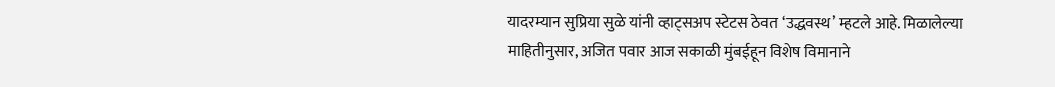यादरम्यान सुप्रिया सुळे यांनी व्हाट्सअप स्टेटस ठेवत ‘उद्धवस्थ’ म्हटले आहे. मिळालेल्या माहितीनुसार, अजित पवार आज सकाळी मुंबईहून विशेष विमानाने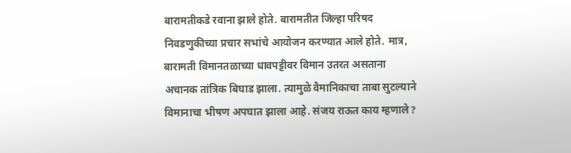बारामतीकडे रवाना झाले होते. बारामतीत जिल्हा परिषद निवडणुकीच्या प्रचार सभांचे आयोजन करण्यात आले होते. मात्र, बारामती विमानतळाच्या धावपट्टीवर विमान उतरत असताना अचानक तांत्रिक बिघाड झाला. त्यामुळे वैमानिकाचा ताबा सुटल्याने विमानाचा भीषण अपघात झाला आहे. संजय राऊत काय म्हणाले?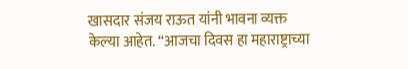खासदार संजय राऊत यांनी भावना व्यक्त केल्या आहेत. “आजचा दिवस हा महाराष्ट्राच्या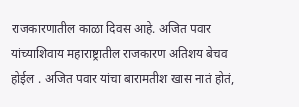राजकारणातील काळा दिवस आहे. अजित पवार यांच्याशिवाय महाराष्ट्रातील राजकारण अतिशय बेचव होईल . अजित पवार यांचा बारामतीश खास नातं होतं,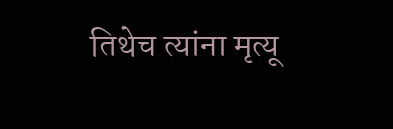तिथेच त्यांना मृत्यू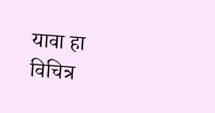यावा हा विचित्र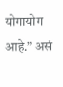योगायोग आहे.” असं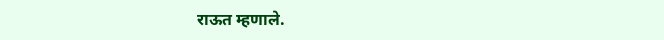राऊत म्हणाले.